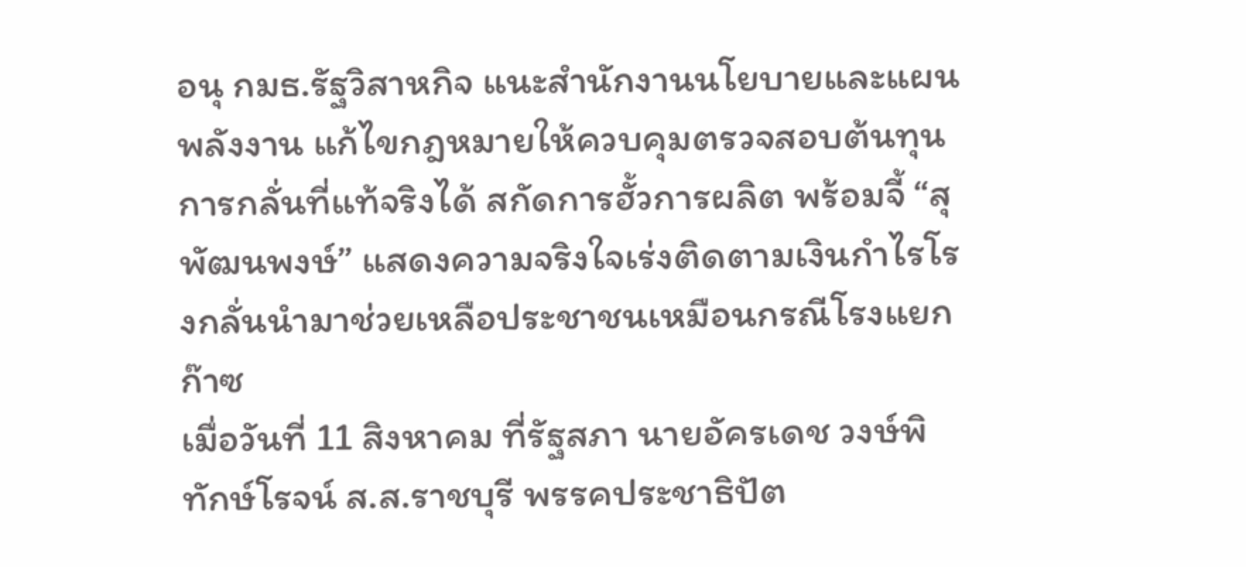อนุ กมธ.รัฐวิสาหกิจ แนะสำนักงานนโยบายและแผนพลังงาน แก้ไขกฎหมายให้ควบคุมตรวจสอบต้นทุนการกลั่นที่แท้จริงได้ สกัดการฮั้วการผลิต พร้อมจี้ “สุพัฒนพงษ์” แสดงความจริงใจเร่งติดตามเงินกำไรโรงกลั่นนำมาช่วยเหลือประชาชนเหมือนกรณีโรงแยกก๊าซ
เมื่อวันที่ 11 สิงหาคม ที่รัฐสภา นายอัครเดช วงษ์พิทักษ์โรจน์ ส.ส.ราชบุรี พรรคประชาธิปัต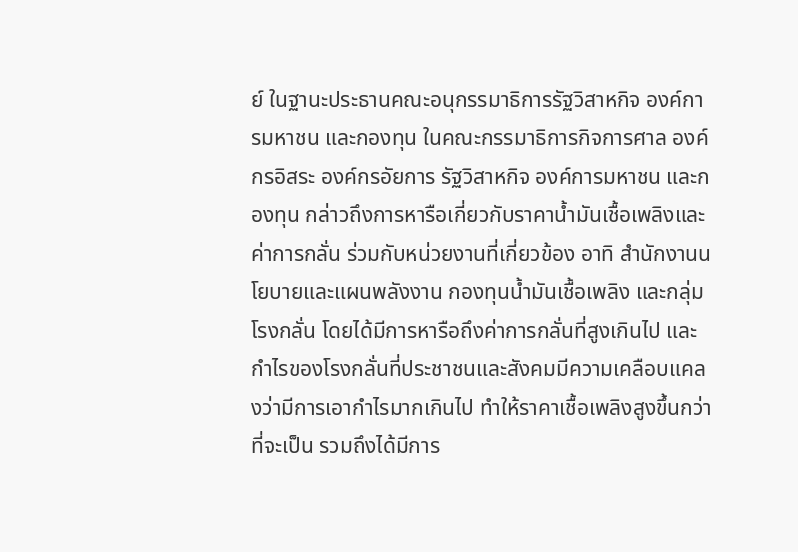ย์ ในฐานะประธานคณะอนุกรรมาธิการรัฐวิสาหกิจ องค์การมหาชน และกองทุน ในคณะกรรมาธิการกิจการศาล องค์กรอิสระ องค์กรอัยการ รัฐวิสาหกิจ องค์การมหาชน และกองทุน กล่าวถึงการหารือเกี่ยวกับราคาน้ำมันเชื้อเพลิงและค่าการกลั่น ร่วมกับหน่วยงานที่เกี่ยวข้อง อาทิ สำนักงานนโยบายและแผนพลังงาน กองทุนน้ำมันเชื้อเพลิง และกลุ่มโรงกลั่น โดยได้มีการหารือถึงค่าการกลั่นที่สูงเกินไป และกำไรของโรงกลั่นที่ประชาชนและสังคมมีความเคลือบแคลงว่ามีการเอากำไรมากเกินไป ทำให้ราคาเชื้อเพลิงสูงขึ้นกว่าที่จะเป็น รวมถึงได้มีการ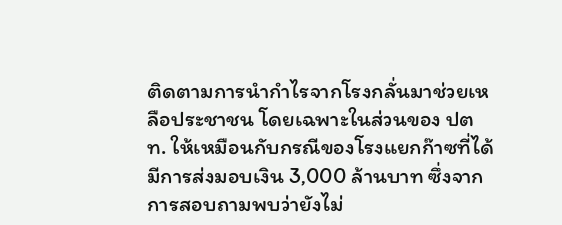ติดตามการนำกำไรจากโรงกลั่นมาช่วยเหลือประชาชน โดยเฉพาะในส่วนของ ปตท. ให้เหมือนกับกรณีของโรงแยกก๊าซที่ได้มีการส่งมอบเงิน 3,000 ล้านบาท ซึ่งจากการสอบถามพบว่ายังไม่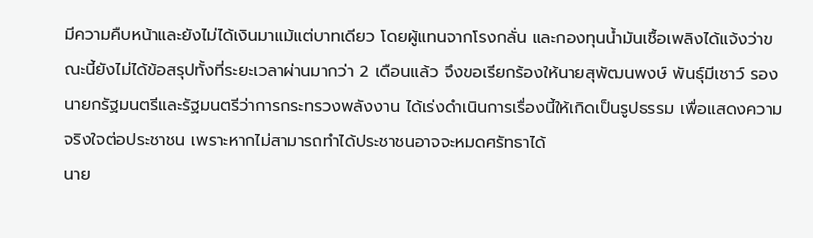มีความคืบหน้าและยังไม่ได้เงินมาแม้แต่บาทเดียว โดยผู้แทนจากโรงกลั่น และกองทุนน้ำมันเชื้อเพลิงได้แจ้งว่าขณะนี้ยังไม่ได้ข้อสรุปทั้งที่ระยะเวลาผ่านมากว่า 2 เดือนแล้ว จึงขอเรียกร้องให้นายสุพัฒนพงษ์ พันธุ์มีเชาว์ รองนายกรัฐมนตรีและรัฐมนตรีว่าการกระทรวงพลังงาน ได้เร่งดำเนินการเรื่องนี้ให้เกิดเป็นรูปธรรม เพื่อแสดงความจริงใจต่อประชาชน เพราะหากไม่สามารถทำได้ประชาชนอาจจะหมดศรัทธาได้
นาย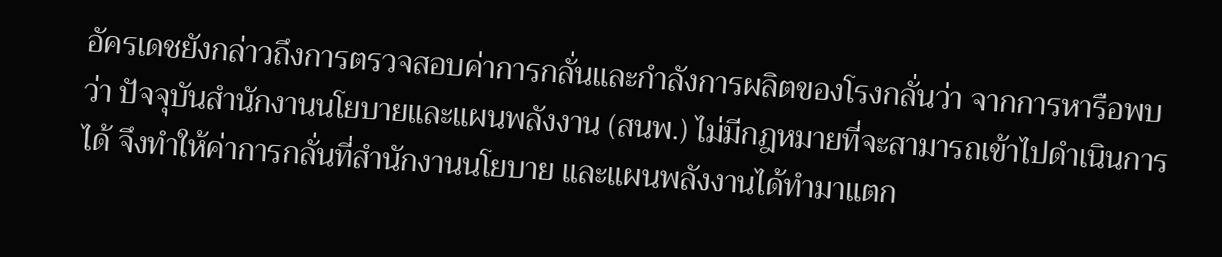อัครเดชยังกล่าวถึงการตรวจสอบค่าการกลั่นและกำลังการผลิตของโรงกลั่นว่า จากการหารือพบว่า ปัจจุบันสำนักงานนโยบายและแผนพลังงาน (สนพ.) ไม่มีกฎหมายที่จะสามารถเข้าไปดำเนินการได้ จึงทำให้ค่าการกลั่นที่สำนักงานนโยบาย และแผนพลังงานได้ทำมาแตก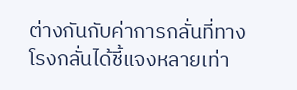ต่างกันกับค่าการกลั่นที่ทางโรงกลั่นได้ชี้แจงหลายเท่า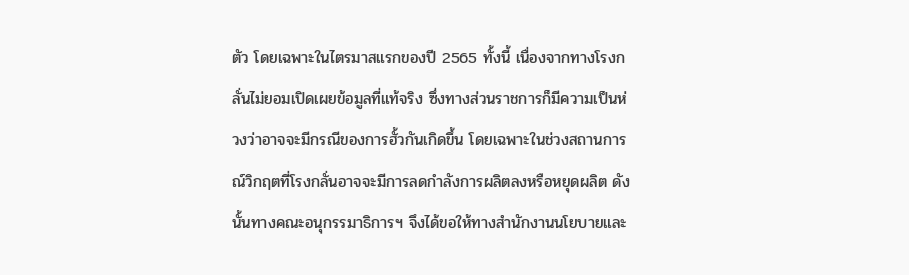ตัว โดยเฉพาะในไตรมาสแรกของปี 2565 ทั้งนี้ เนื่องจากทางโรงกลั่นไม่ยอมเปิดเผยข้อมูลที่แท้จริง ซึ่งทางส่วนราชการก็มีความเป็นห่วงว่าอาจจะมีกรณีของการฮั้วกันเกิดขึ้น โดยเฉพาะในช่วงสถานการณ์วิกฤตที่โรงกลั่นอาจจะมีการลดกำลังการผลิตลงหรือหยุดผลิต ดังนั้นทางคณะอนุกรรมาธิการฯ จึงได้ขอให้ทางสำนักงานนโยบายและ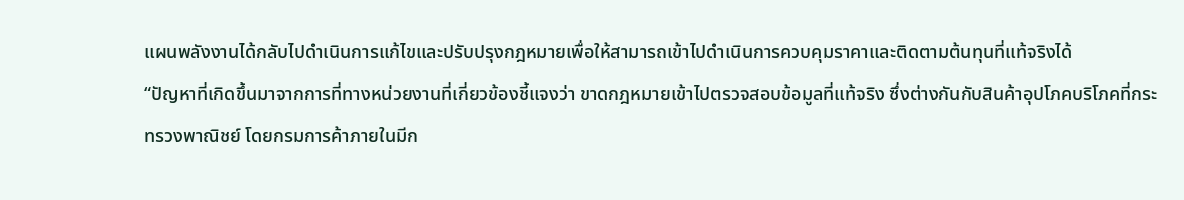แผนพลังงานได้กลับไปดำเนินการแก้ไขและปรับปรุงกฎหมายเพื่อให้สามารถเข้าไปดำเนินการควบคุมราคาและติดตามต้นทุนที่แท้จริงได้
“ปัญหาที่เกิดขึ้นมาจากการที่ทางหน่วยงานที่เกี่ยวข้องชี้แจงว่า ขาดกฎหมายเข้าไปตรวจสอบข้อมูลที่แท้จริง ซึ่งต่างกันกับสินค้าอุปโภคบริโภคที่กระทรวงพาณิชย์ โดยกรมการค้าภายในมีก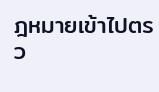ฎหมายเข้าไปตรว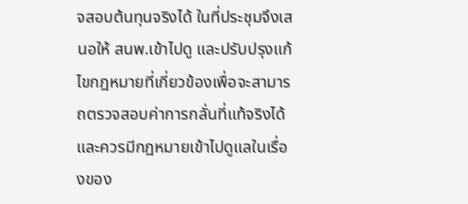จสอบต้นทุนจริงได้ ในที่ประชุมจึงเสนอให้ สนพ.เข้าไปดู และปรับปรุงแก้ไขกฎหมายที่เกี่ยวข้องเพื่อจะสามารถตรวจสอบค่าการกลั่นที่แท้จริงได้ และควรมีกฎหมายเข้าไปดูแลในเรื่องของ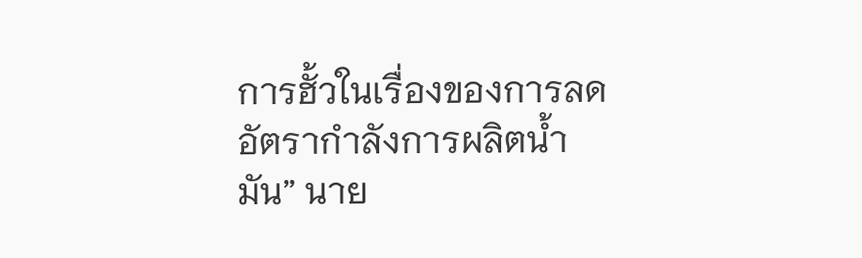การฮั้วในเรื่องของการลดอัตรากำลังการผลิตน้ำมัน” นาย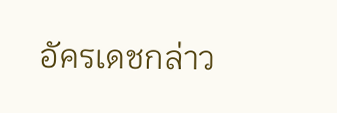อัครเดชกล่าว